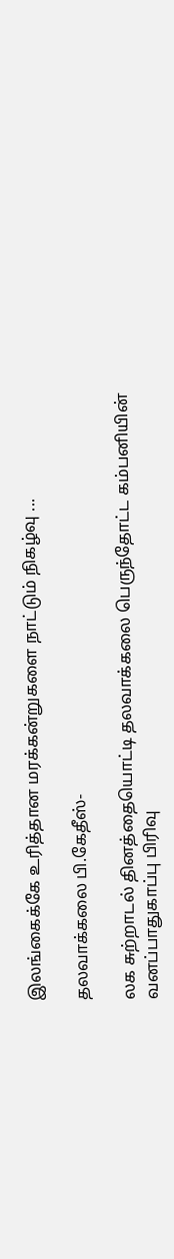இலங்கைக்கே உரித்தான மரக்கன்றுகளை நாட்டும் நிகழ்வு ...

தலவாக்கலை பி.கேதீஸ்-

லக சுற்றாடல் தினத்தையொட்டி தலவாக்கலை பெருந்தோட்ட கம்பனியின் வனப்பாதுகாப்பு பிரிவு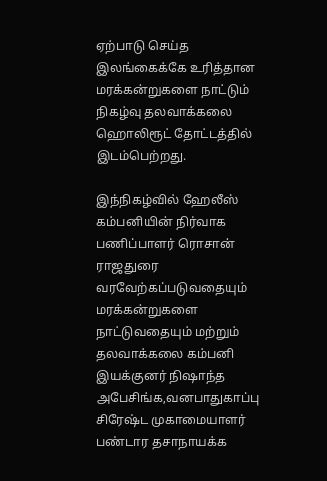ஏற்பாடு செய்த இலங்கைக்கே உரித்தான மரக்கன்றுகளை நாட்டும் நிகழ்வு தலவாக்கலை ஹொலிரூட் தோட்டத்தில் இடம்பெற்றது.

இந்நிகழ்வில் ஹேலீஸ் கம்பனியின் நிர்வாக பணிப்பாளர் ரொசான் ராஜதுரை வரவேற்கப்படுவதையும் மரக்கன்றுகளை நாட்டுவதையும் மற்றும் தலவாக்கலை கம்பனி இயக்குனர் நிஷாந்த அபேசிங்க,வனபாதுகாப்பு சிரேஷ்ட முகாமையாளர் பண்டார தசாநாயக்க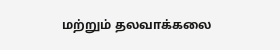மற்றும் தலவாக்கலை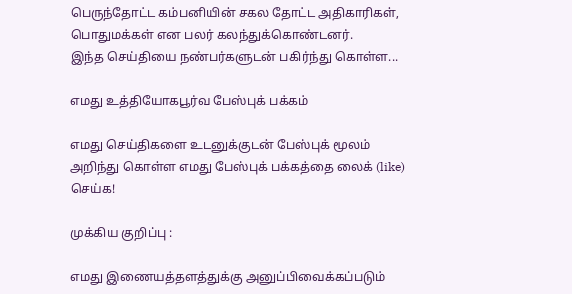பெருந்தோட்ட கம்பனியின் சகல தோட்ட அதிகாரிகள், பொதுமக்கள் என பலர் கலந்துக்கொண்டனர்.
இந்த செய்தியை நண்பர்களுடன் பகிர்ந்து கொள்ள...

எமது உத்தியோகபூர்வ பேஸ்புக் பக்கம்

எமது செய்திகளை உடனுக்குடன் பேஸ்புக் மூலம் அறிந்து கொள்ள எமது பேஸ்புக் பக்கத்தை லைக் (like) செய்க!

முக்கிய குறிப்பு :

எமது இணையத்தளத்துக்கு அனுப்பிவைக்கப்படும்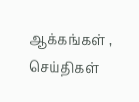ஆக்கங்கள் , செய்திகள்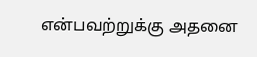என்பவற்றுக்கு அதனை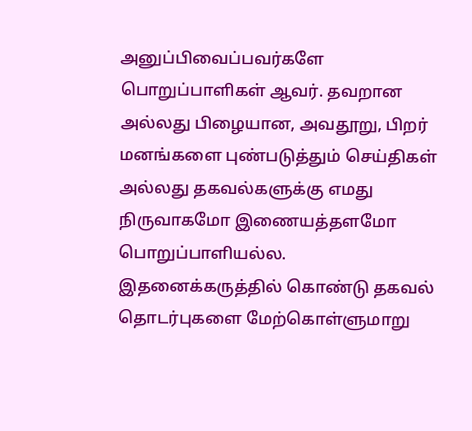அனுப்பிவைப்பவர்களே பொறுப்பாளிகள் ஆவர். தவறான அல்லது பிழையான, அவதூறு, பிறர் மனங்களை புண்படுத்தும் செய்திகள் அல்லது தகவல்களுக்கு எமது நிருவாகமோ இணையத்தளமோ பொறுப்பாளியல்ல. இதனைக்கருத்தில் கொண்டு தகவல் தொடர்புகளை மேற்கொள்ளுமாறு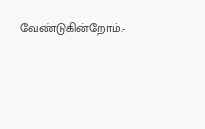வேண்டுகின்றோம்.-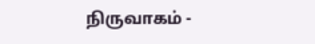நிருவாகம் -